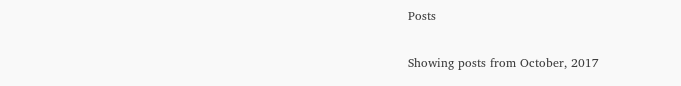Posts

Showing posts from October, 2017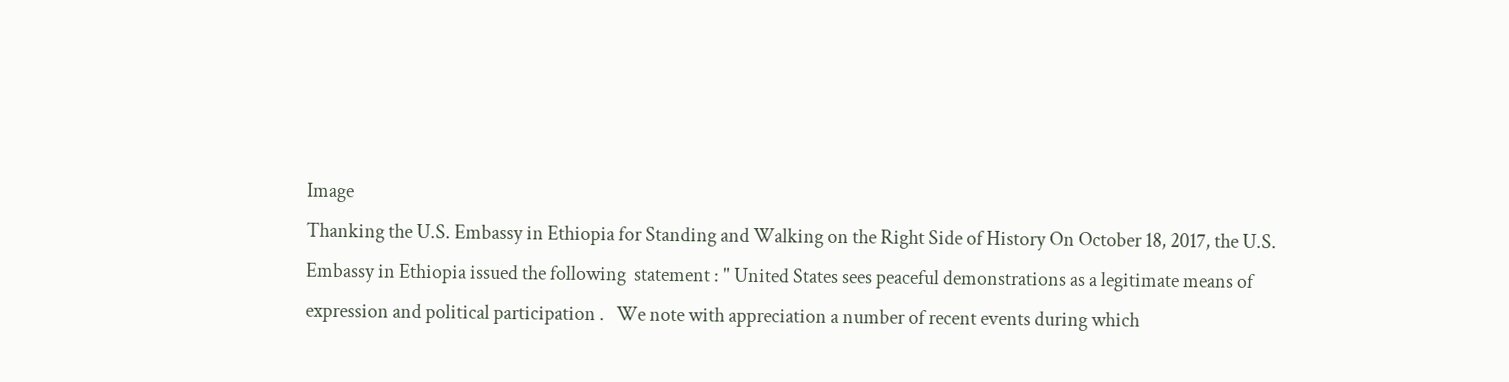Image
Thanking the U.S. Embassy in Ethiopia for Standing and Walking on the Right Side of History On October 18, 2017, the U.S. Embassy in Ethiopia issued the following  statement : " United States sees peaceful demonstrations as a legitimate means of expression and political participation .   We note with appreciation a number of recent events during which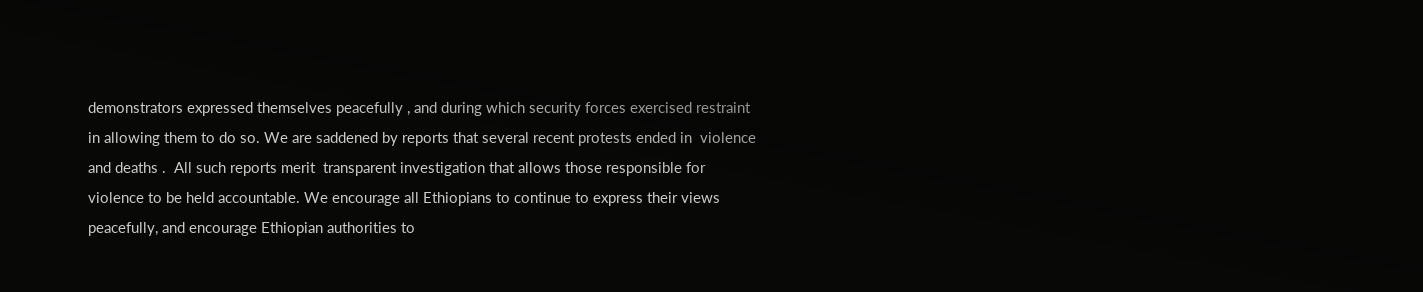demonstrators expressed themselves peacefully , and during which security forces exercised restraint in allowing them to do so. We are saddened by reports that several recent protests ended in  violence and deaths .  All such reports merit  transparent investigation that allows those responsible for violence to be held accountable. We encourage all Ethiopians to continue to express their views peacefully, and encourage Ethiopian authorities to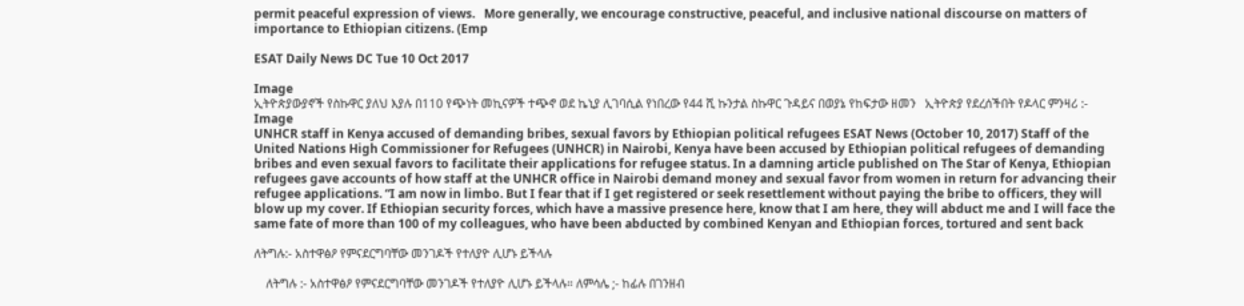permit peaceful expression of views.   More generally, we encourage constructive, peaceful, and inclusive national discourse on matters of importance to Ethiopian citizens. (Emp

ESAT Daily News DC Tue 10 Oct 2017

Image
ኢትዮጵያውያኖች የስኩዋር ያለህ እያሉ በ110 የጭነት መኪናዎች ተጭኖ ወደ ኬኒያ ሊገባሲል የነበረው የ44 ሺ ኩንታል ስኩዋር ጉዳይና በወያኔ የከፍታው ዘመን   ኢትዮጵያ የደረሰችበት የዶላር ምንዛሪ :-
Image
UNHCR staff in Kenya accused of demanding bribes, sexual favors by Ethiopian political refugees ESAT News (October 10, 2017) Staff of the United Nations High Commissioner for Refugees (UNHCR) in Nairobi, Kenya have been accused by Ethiopian political refugees of demanding bribes and even sexual favors to facilitate their applications for refugee status. In a damning article published on The Star of Kenya, Ethiopian refugees gave accounts of how staff at the UNHCR office in Nairobi demand money and sexual favor from women in return for advancing their refugee applications. “I am now in limbo. But I fear that if I get registered or seek resettlement without paying the bribe to officers, they will blow up my cover. If Ethiopian security forces, which have a massive presence here, know that I am here, they will abduct me and I will face the same fate of more than 100 of my colleagues, who have been abducted by combined Kenyan and Ethiopian forces, tortured and sent back

ለትግሉ:- አስተዋፅዖ የምናደርግባቸው መንገዶች የተለያዮ ሊሆኑ ይችላሉ

    ለትግሉ :- አስተዋፅዖ የምናደርግባቸው መንገዶች የተለያዮ ሊሆኑ ይችላሉ። ለምሳሌ ;- ከፊሉ በገንዘብ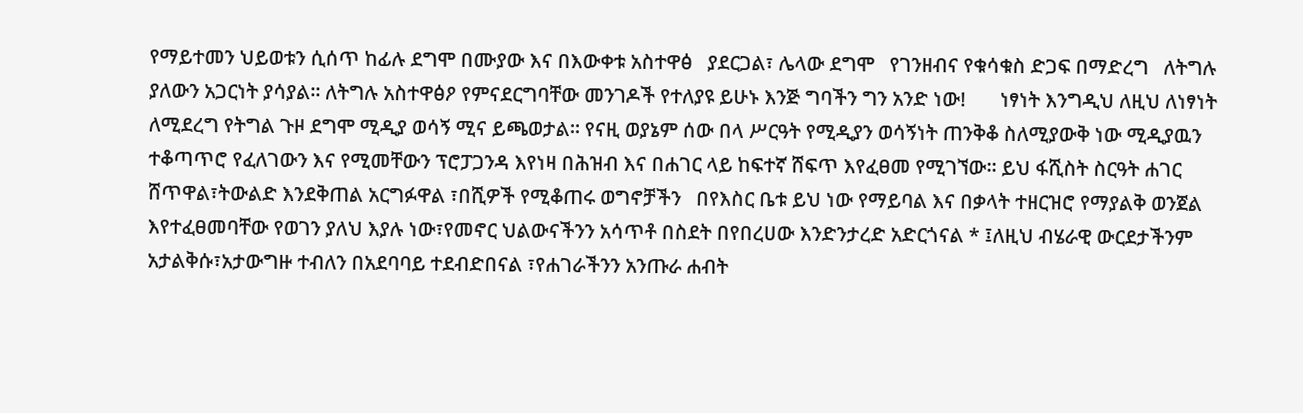የማይተመን ህይወቱን ሲሰጥ ከፊሉ ደግሞ በሙያው እና በእውቀቱ አስተዋፅ   ያደርጋል፣ ሌላው ደግሞ   የገንዘብና የቁሳቁስ ድጋፍ በማድረግ   ለትግሉ ያለውን አጋርነት ያሳያል። ለትግሉ አስተዋፅዖ የምናደርግባቸው መንገዶች የተለያዩ ይሁኑ እንጅ ግባችን ግን አንድ ነው!       ነፃነት እንግዲህ ለዚህ ለነፃነት ለሚደረግ የትግል ጉዞ ደግሞ ሚዲያ ወሳኝ ሚና ይጫወታል። የናዚ ወያኔም ሰው በላ ሥርዓት የሚዲያን ወሳኝነት ጠንቅቆ ስለሚያውቅ ነው ሚዲያዉን ተቆጣጥሮ የፈለገውን እና የሚመቸውን ፕሮፓጋንዳ እየነዛ በሕዝብ እና በሐገር ላይ ከፍተኛ ሸፍጥ እየፈፀመ የሚገኘው። ይህ ፋሺስት ስርዓት ሐገር ሸጥዋል፣ትውልድ እንደቅጠል አርግፉዋል ፣በሺዎች የሚቆጠሩ ወግኖቻችን   በየእስር ቤቱ ይህ ነው የማይባል እና በቃላት ተዘርዝሮ የማያልቅ ወንጀል እየተፈፀመባቸው የወገን ያለህ እያሉ ነው፣የመኖር ህልውናችንን አሳጥቶ በስደት በየበረሀው እንድንታረድ አድርጎናል * ፤ለዚህ ብሄራዊ ውርደታችንም አታልቅሱ፣አታውግዙ ተብለን በአደባባይ ተደብድበናል ፣የሐገራችንን አንጡራ ሐብት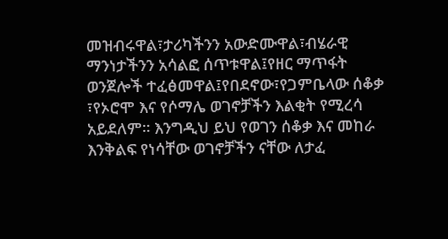መዝብሩዋል፣ታሪካችንን አውድሙዋል፣ብሄራዊ ማንነታችንን አሳልፎ ሰጥቱዋል፤የዘር ማጥፋት ወንጀሎች ተፈፅመዋል፤የበደኖው፣የጋምቤላው ሰቆቃ ፣የኦሮሞ እና የሶማሌ ወገኖቻችን እልቂት የሚረሳ አይደለም። እንግዲህ ይህ የወገን ሰቆቃ እና መከራ እንቅልፍ የነሳቸው ወገኖቻችን ናቸው ለታፈ